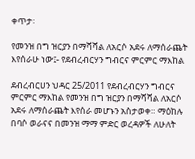ቀጥታ፡

የመንዝ በግ ዝርያን በማሻሻል ለአርሶ አደሩ ለማሰራጨት እየሰራሁ ነው፤- የደብረብርሃን ግብርና ምርምር ማእከል

ደብረብርሀን ህዳር 25/2011 የደብረብርሃን ግብርና ምርምር ማእከል የመንዝ በግ ዝርያን በማሻሻል ለአርሶ አደሩ ለማሰራጨት እየሰራ መሆኑን አስታወቀ። ማዕከሉ በባሶ ወራናና በመንዝ ማማ ምድር ወረዳዎች ለሁለት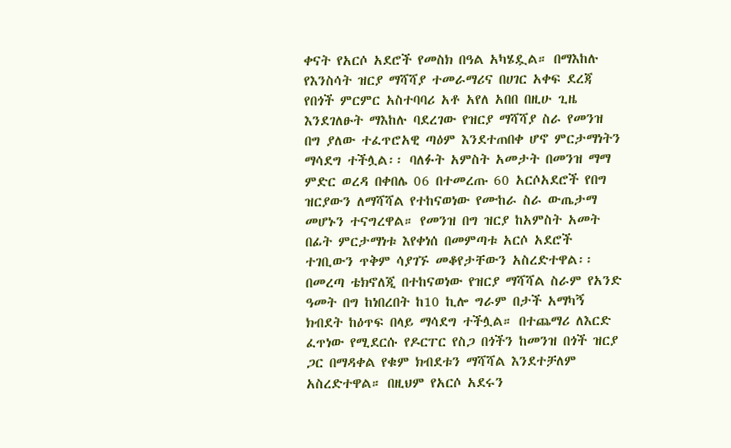ቀናት የአርሶ አደሮች የመስክ በዓል አካሄዷል። በማእከሉ የእንስሳት ዝርያ ማሻሻያ ተመራማሪና በሀገር አቀፍ ደረጃ የበጎች ምርምር አስተባባሪ አቶ አየለ አበበ በዚሁ ጊዜ እንደገለፁት ማእከሉ ባደረገው የዝርያ ማሻሻያ ስራ የመንዝ በግ ያለው ተፈጥሮአዊ ጣዕም እንደተጠበቀ ሆኖ ምርታማነትን ማሳደግ ተችሏል፡፡ ባለፉት አምስት አመታት በመንዝ ማማ ምድር ወረዳ በቀበሌ 06 በተመረጡ 60 አርሶአደሮች የበግ ዝርያውን ለማሻሻል የተከናወነው የሙከራ ስራ ውጤታማ መሆኑን ተናግረዋል። የመንዝ በግ ዝርያ ከአምስት አመት በፊት ምርታማነቱ እየቀነሰ በመምጣቱ አርሶ አደሮች ተገቢውን ጥቅም ሳያገኙ መቆየታቸውን አስረድተዋል፡፡ በመረጣ ቴክኖለጂ በተከናወነው የዝርያ ማሻሻል ስራም የአንድ ዓመት በግ ከነበረበት ከ10 ኪሎ ግራም በታች አማካኝ ክብደት ከዕጥፍ በላይ ማሳደግ ተችሏል። በተጨማሪ ለእርድ ፈጥነው የሚደርሱ የዶርፐር የስጋ በጎችን ከመንዝ በጎች ዝርያ ጋር በማዳቀል የቁም ክብደቱን ማሻሻል እንደተቻለም አስረድተዋል። በዚህም የአርሶ አደሩን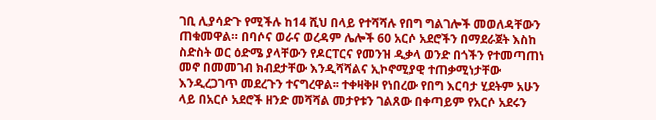ገቢ ሊያሳድጉ የሚችሉ ከ14 ሺህ በላይ የተሻሻሉ የበግ ግልገሎች መወለዳቸውን ጠቁመዋል። በባሶና ወራና ወረዳም ሌሎች 60 አርሶ አደሮችን በማደራጀት እስከ ስድስት ወር ዕድሜ ያላቸውን የዶርፐርና የመንዝ ዲቃላ ወንድ በጎችን የተመጣጠነ መኖ በመመገብ ክብደታቸው እንዲሻሻልና ኢኮኖሚያዊ ተጠቃሚነታቸው እንዲረጋገጥ መደረጉን ተናግረዋል፡፡ ተቀዛቅዞ የነበረው የበግ እርባታ ሂደትም አሁን ላይ በአርሶ አደሮች ዘንድ መሻሻል መታየቱን ገልጸው በቀጣይም የአርሶ አደሩን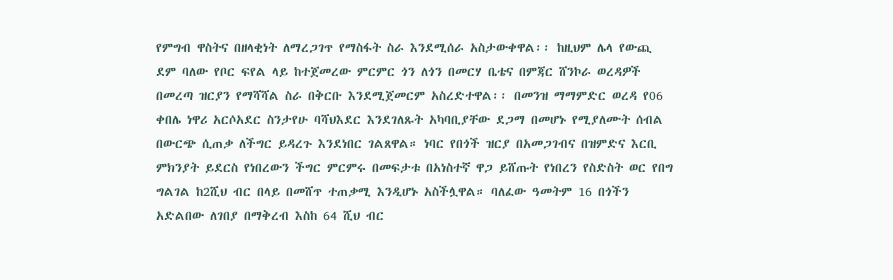የምግብ ዋስትና በዘላቂነት ለማረጋገጥ የማስፋት ስራ እንደሚሰራ አስታውቀዋል፡፡ ከዚህም ሌላ የውጪ ደም ባለው የቦር ፍየል ላይ ከተጀመረው ምርምር ጎን ለጎን በመርሃ ቤቴና በምጃር ሸንኮራ ወረዳዎች በመረጣ ዝርያን የማሻሻል ስራ በቅርቡ እንደሚጀመርም አስረድተዋል፡፡ በመንዝ ማማምድር ወረዳ የ06 ቀበሌ ነዋሪ አርሶአደር ስንታየሁ ባሻህእደር እንደገለጹት አካባቢያቸው ደጋማ በመሆኑ የሚያለሙት ሰብል በውርጭ ሲጠቃ ለችግር ይዳረጉ እንደነበር ገልጸዋል። ነባር የበጎች ዝርያ በአመጋገብና በዝምድና እርቢ ምክንያት ይደርስ የነበረውን ችግር ምርምሩ በመፍታቱ በአነስተኛ ዋጋ ይሸጡት የነበረን የስድስት ወር የበግ ግልገል ከ2ሺህ ብር በላይ በመሸጥ ተጠቃሚ እንዲሆኑ አስችሏዋል። ባለፈው ዓመትም 16 በጎችን አድልበው ለገበያ በማቅረብ እስከ 64 ሺህ ብር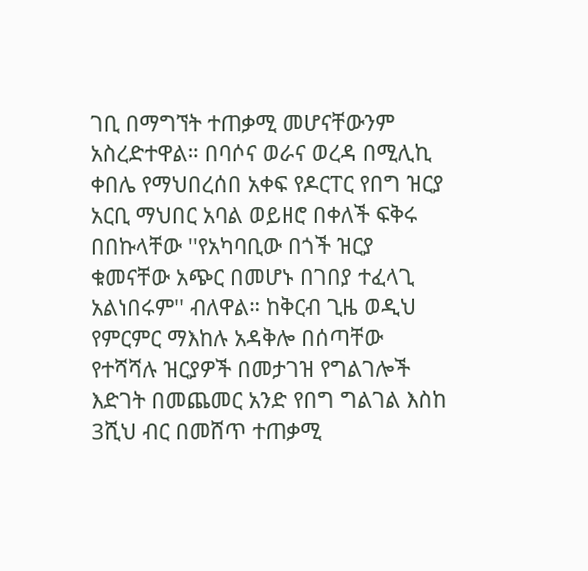ገቢ በማግኘት ተጠቃሚ መሆናቸውንም አስረድተዋል። በባሶና ወራና ወረዳ በሚሊኪ ቀበሌ የማህበረሰበ አቀፍ የዶርፐር የበግ ዝርያ አርቢ ማህበር አባል ወይዘሮ በቀለች ፍቅሩ በበኩላቸው ''የአካባቢው በጎች ዝርያ ቁመናቸው አጭር በመሆኑ በገበያ ተፈላጊ አልነበሩም'' ብለዋል። ከቅርብ ጊዜ ወዲህ የምርምር ማእከሉ አዳቅሎ በሰጣቸው የተሻሻሉ ዝርያዎች በመታገዝ የግልገሎች እድገት በመጨመር አንድ የበግ ግልገል እስከ 3ሺህ ብር በመሸጥ ተጠቃሚ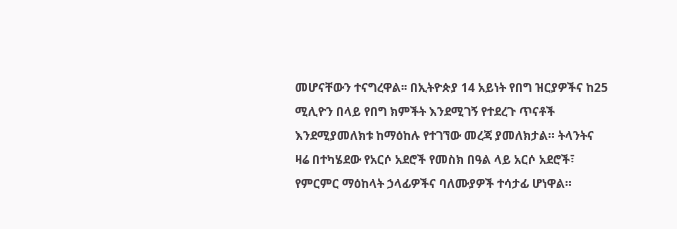መሆናቸውን ተናግረዋል፡፡ በኢትዮጵያ 14 አይነት የበግ ዝርያዎችና ከ25 ሚሊዮን በላይ የበግ ክምችት እንደሚገኝ የተደረጉ ጥናቶች እንደሚያመለክቱ ከማዕከሉ የተገኘው መረጃ ያመለክታል። ትላንትና ዛሬ በተካሄደው የአርሶ አደሮች የመስክ በዓል ላይ አርሶ አደሮች፣ የምርምር ማዕከላት ኃላፊዎችና ባለሙያዎች ተሳታፊ ሆነዋል።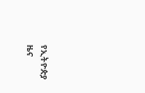የኢትዮጵያ ዜና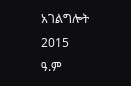አገልግሎት
2015
ዓ.ም